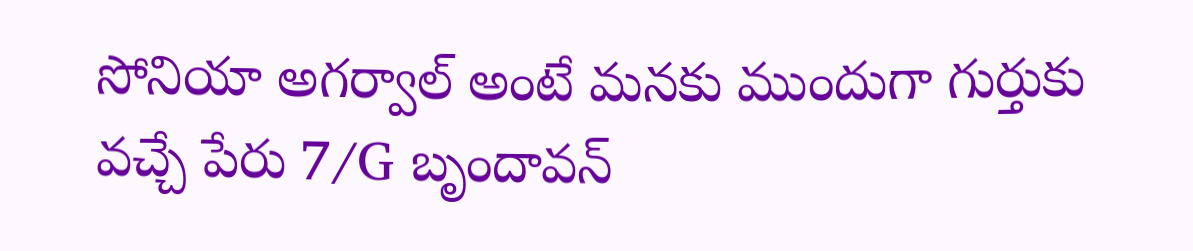సోనియా అగర్వాల్ అంటే మనకు ముందుగా గుర్తుకు వచ్చే పేరు 7/G బృందావన్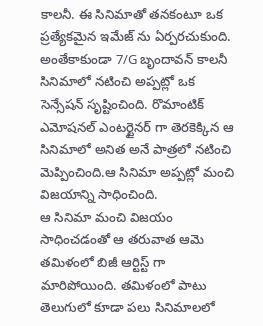కాలనీ. ఈ సినిమాతో తనకంటూ ఒక ప్రత్యేకమైన ఇమేజ్ ను ఏర్పరచుకుంది. అంతేకాకుండా 7/G బృందావన్ కాలనీ సినిమాలో నటించి అప్పట్లో ఒక సెన్సేషన్ సృష్టించింది. రొమాంటిక్ ఎమోషనల్ ఎంటర్టైనర్ గా తెరకెక్కిన ఆ సినిమాలో అనిత అనే పాత్రలో నటించి మెప్పించింది.ఆ సినిమా అప్పట్లో మంచి విజయాన్ని సాధించింది.
ఆ సినిమా మంచి విజయం సాధించడంతో ఆ తరువాత ఆమె తమిళంలో బిజీ ఆర్టిస్ట్ గా మారిపోయింది. తమిళంలో పాటు తెలుగులో కూడా పలు సినిమాలలో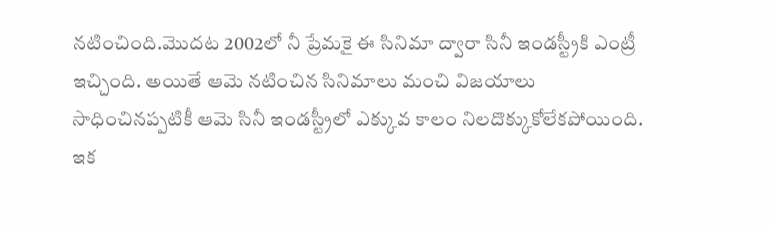నటించింది.మొదట 2002లో నీ ప్రేమకై ఈ సినిమా ద్వారా సినీ ఇండస్ట్రీకి ఎంట్రీ ఇచ్చింది. అయితే ఆమె నటించిన సినిమాలు మంచి విజయాలు సాధించినప్పటికీ ఆమె సినీ ఇండస్ట్రీలో ఎక్కువ కాలం నిలదొక్కుకోలేకపోయింది.
ఇక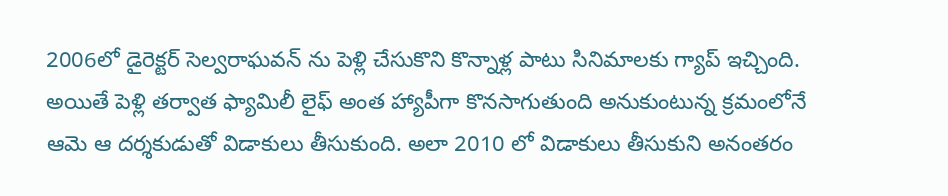2006లో డైరెక్టర్ సెల్వరాఘవన్ ను పెళ్లి చేసుకొని కొన్నాళ్ల పాటు సినిమాలకు గ్యాప్ ఇచ్చింది. అయితే పెళ్లి తర్వాత ఫ్యామిలీ లైఫ్ అంత హ్యాపీగా కొనసాగుతుంది అనుకుంటున్న క్రమంలోనే ఆమె ఆ దర్శకుడుతో విడాకులు తీసుకుంది. అలా 2010 లో విడాకులు తీసుకుని అనంతరం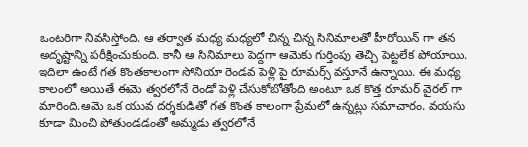ఒంటరిగా నివసిస్తోంది. ఆ తర్వాత మధ్య మధ్యలో చిన్న చిన్న సినిమాలతో హీరోయిన్ గా తన అదృష్టాన్ని పరీక్షించుకుంది. కానీ ఆ సినిమాలు పెద్దగా ఆమెకు గుర్తింపు తెచ్చి పెట్టలేక పోయాయి.
ఇదిలా ఉంటే గత కొంతకాలంగా సోనియా రెండవ పెళ్లి పై రూమర్స్ వస్తూనే ఉన్నాయి. ఈ మధ్య కాలంలో అయితే ఈమె త్వరలోనే రెండో పెళ్లి చేసుకోబోతోంది అంటూ ఒక కొత్త రూమర్ వైరల్ గా మారింది.ఆమె ఒక యువ దర్శకుడితో గత కొంత కాలంగా ప్రేమలో ఉన్నట్లు సమాచారం. వయసు కూడా మించి పోతుండడంతో అమ్మడు త్వరలోనే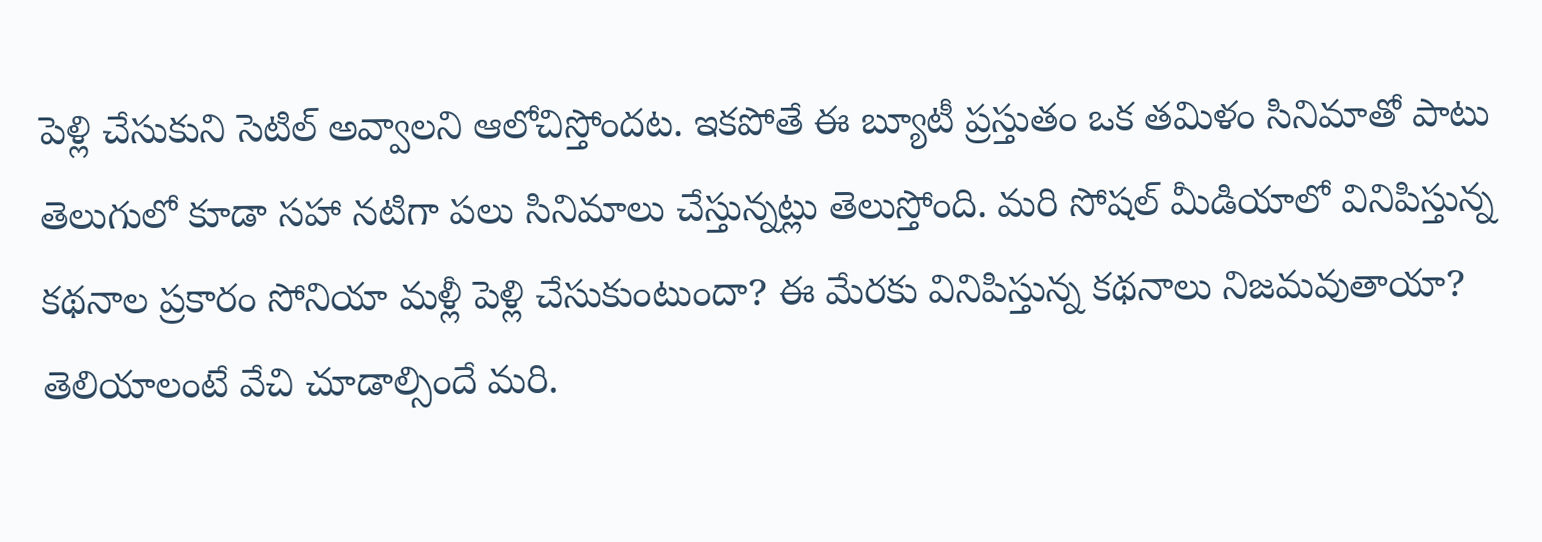పెళ్లి చేసుకుని సెటిల్ అవ్వాలని ఆలోచిస్తోందట. ఇకపోతే ఈ బ్యూటీ ప్రస్తుతం ఒక తమిళం సినిమాతో పాటు తెలుగులో కూడా సహా నటిగా పలు సినిమాలు చేస్తున్నట్లు తెలుస్తోంది. మరి సోషల్ మీడియాలో వినిపిస్తున్న కథనాల ప్రకారం సోనియా మళ్లీ పెళ్లి చేసుకుంటుందా? ఈ మేరకు వినిపిస్తున్న కథనాలు నిజమవుతాయా? తెలియాలంటే వేచి చూడాల్సిందే మరి.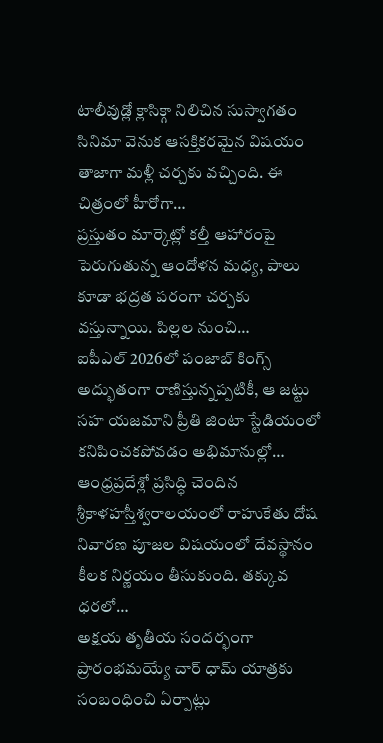టాలీవుడ్లో క్లాసిక్గా నిలిచిన సుస్వాగతం సినిమా వెనుక ఆసక్తికరమైన విషయం తాజాగా మళ్లీ చర్చకు వచ్చింది. ఈ చిత్రంలో హీరోగా…
ప్రస్తుతం మార్కెట్లో కల్తీ ఆహారంపై పెరుగుతున్న ఆందోళన మధ్య, పాలు కూడా భద్రత పరంగా చర్చకు వస్తున్నాయి. పిల్లల నుంచి…
ఐపీఎల్ 2026లో పంజాబ్ కింగ్స్ అద్భుతంగా రాణిస్తున్నప్పటికీ, ఆ జట్టు సహ యజమాని ప్రీతి జింటా స్టేడియంలో కనిపించకపోవడం అభిమానుల్లో…
ఆంధ్రప్రదేశ్లో ప్రసిద్ధి చెందిన శ్రీకాళహస్తీశ్వరాలయంలో రాహుకేతు దోష నివారణ పూజల విషయంలో దేవస్థానం కీలక నిర్ణయం తీసుకుంది. తక్కువ ధరలో…
అక్షయ తృతీయ సందర్భంగా ప్రారంభమయ్యే చార్ ధామ్ యాత్రకు సంబంధించి ఏర్పాట్లు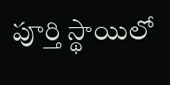పూర్తి స్థాయిలో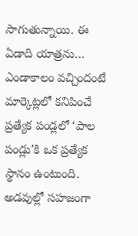సాగుతున్నాయి. ఈ ఏడాది యాత్రను…
ఎండాకాలం వచ్చిందంటే మార్కెట్లలో కనిపించే ప్రత్యేక పండ్లలో ‘పాల పండ్లు’కి ఒక ప్రత్యేక స్థానం ఉంటుంది. అడవుల్లో సహజంగా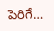పెరిగే…